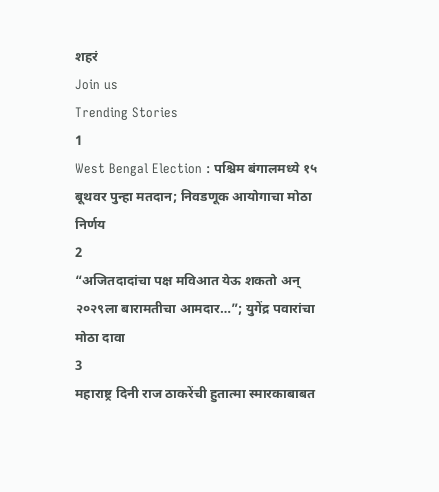शहरं
Join us
Trending Stories
1
West Bengal Election : पश्चिम बंगालमध्ये १५ बूथवर पुन्हा मतदान; निवडणूक आयोगाचा मोठा निर्णय
2
“अजितदादांचा पक्ष मविआत येऊ शकतो अन् २०२९ला बारामतीचा आमदार…”; युगेंद्र पवारांचा मोठा दावा
3
महाराष्ट्र दिनी राज ठाकरेंची हुतात्मा स्मारकाबाबत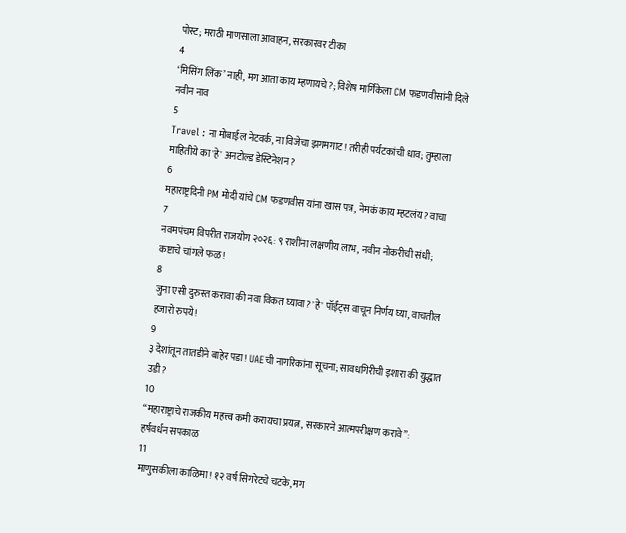पोस्ट; मराठी माणसाला आवाहन, सरकारवर टीका
4
‘मिसिंग लिंक’ नाही, मग आता काय म्हणायचे?; विशेष मार्गिकेला CM फडणवीसांनी दिले नवीन नाव
5
Travel : ना मोबाईल नेटवर्क, ना विजेचा झगमगाट! तरीही पर्यटकांची धाव; तुम्हाला माहितीये का 'हे' अनटोल्ड डेस्टिनेशन?
6
महाराष्ट्रदिनी PM मोदी यांचे CM फडणवीस यांना खास पत्र, नेमकं काय म्हटलंय? वाचा
7
नवमपंचम विपरीत राजयोग २०२६: ९ राशींना लक्षणीय लाभ, नवीन नोकरीची संधी; कष्टाचे चांगले फळ!
8
जुना एसी दुरुस्त करावा की नवा विकत घ्यावा? 'हे' पॉईंट्स वाचून निर्णय घ्या, वाचतील हजारो रुपये!
9
३ देशांतून तातडीने बाहेर पडा! UAEची नागरिकांना सूचना; सावधगिरीची इशारा की युद्धात उडी?
10
“महाराष्ट्राचे राजकीय महत्त्व कमी करायचा प्रयत्न, सरकारने आत्मपरीक्षण करावे”: हर्षवर्धन सपकाळ
11
माणुसकीला काळिमा! १२ वर्ष सिगरेटचे चटके, मग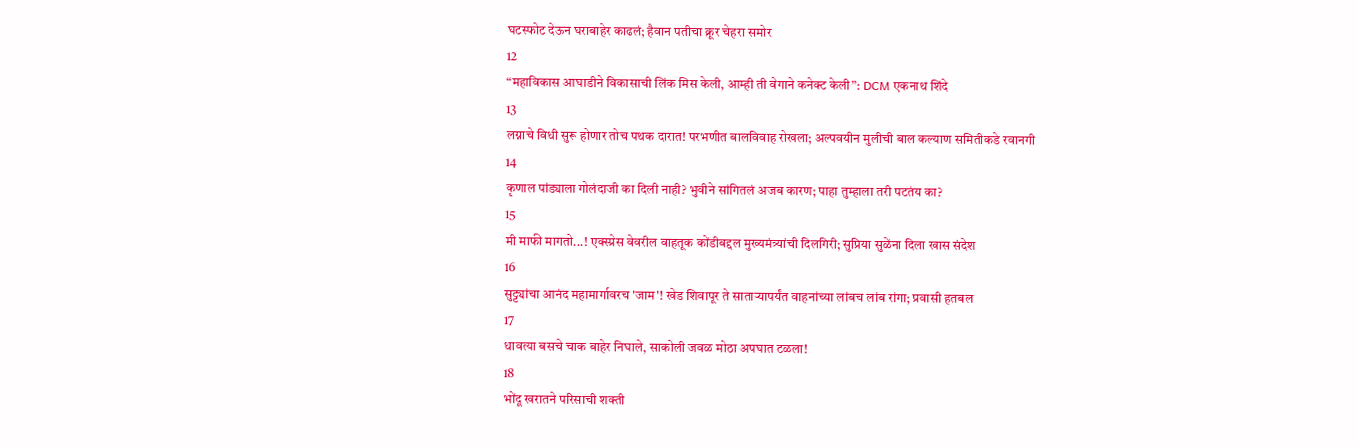घटस्फोट देऊन घराबाहेर काढलं; हैवान पतीचा क्रूर चेहरा समोर
12
“महाविकास आघाडीने विकासाची लिंक मिस केली, आम्ही ती वेगाने कनेक्ट केली”: DCM एकनाथ शिंदे
13
लग्नाचे विधी सुरू होणार तोच पथक दारात! परभणीत बालविवाह रोखला; अल्पवयीन मुलीची बाल कल्याण समितीकडे रवानगी
14
कृणाल पांड्याला गोलंदाजी का दिली नाही? भुवीने सांगितलं अजब कारण; पाहा तुम्हाला तरी पटतंय का?
15
मी माफी मागतो...! एक्स्प्रेस वेवरील वाहतूक कोंडीबद्दल मुख्यमंत्र्यांची दिलगिरी; सुप्रिया सुळेंना दिला खास संदेश
16
सुट्ट्यांचा आनंद महामार्गावरच 'जाम'! खेड शिवापूर ते साताऱ्यापर्यंत वाहनांच्या लांबच लांब रांगा; प्रवासी हतबल
17
धावत्या बसचे चाक बाहेर निघाले, साकोली जवळ मोठा अपघात टळला!
18
भोंदू खरातने परिसाची शक्ती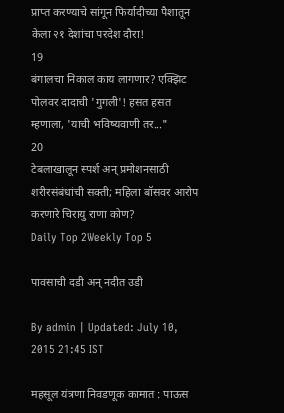प्राप्त करण्याचे सांगून फिर्यादीच्या पैशातून केला २१ देशांचा परदेश दौरा!
19
बंगालचा निकाल काय लागणार? एक्झिट पोलवर दादाची 'गुगली'! हसत हसत म्हणाला, 'याची भविष्यवाणी तर..."
20
टेबलाखालून स्पर्श अन् प्रमोशनसाठी शरीरसंबंधांची सक्ती; महिला बॉसवर आरोप करणारे चिरायु राणा कोण?
Daily Top 2Weekly Top 5

पावसाची दडी अन् नदीत उडी

By admin | Updated: July 10, 2015 21:45 IST

महसूल यंत्रणा निवडणूक कामात : पाऊस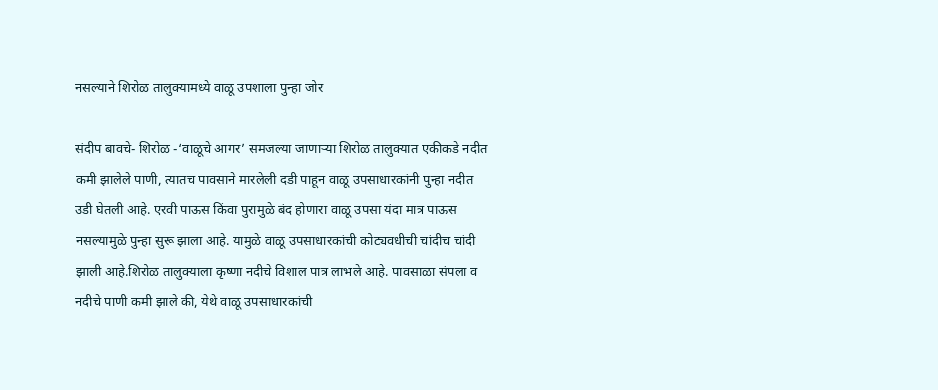नसल्याने शिरोळ तालुक्यामध्ये वाळू उपशाला पुन्हा जोर

संदीप बावचे- शिरोळ -‘वाळूचे आगर’ समजल्या जाणाऱ्या शिरोळ तालुक्यात एकीकडे नदीत कमी झालेले पाणी, त्यातच पावसाने मारलेली दडी पाहून वाळू उपसाधारकांनी पुन्हा नदीत उडी घेतली आहे. एरवी पाऊस किंवा पुरामुळे बंद होणारा वाळू उपसा यंदा मात्र पाऊस नसल्यामुळे पुन्हा सुरू झाला आहे. यामुळे वाळू उपसाधारकांची कोट्यवधीची चांदीच चांदी झाली आहे.शिरोळ तालुक्याला कृष्णा नदीचे विशाल पात्र लाभले आहे. पावसाळा संपला व नदीचे पाणी कमी झाले की, येथे वाळू उपसाधारकांची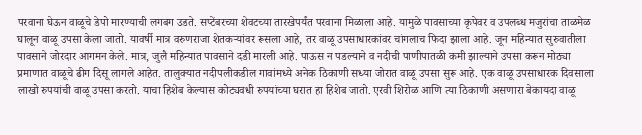परवाना घेऊन वाळूचे डेपो मारण्याची लगबग उडते. सप्टेंबरच्या शेवटच्या तारखेपर्यंत परवाना मिळाला आहे. यामुळे पावसाच्या कृपेवर व उपलब्ध मजुरांचा ताळमेळ घालून वाळू उपसा केला जातो. यावर्षी मात्र वरुणराजा शेतकऱ्यांवर रूसला आहे, तर वाळू उपसाधारकांवर चांगलाच फिदा झाला आहे. जून महिन्यात सुरुवातीला पावसाने जोरदार आगमन केले. मात्र, जुलै महिन्यात पावसाने दडी मारली आहे. पाऊस न पडल्याने व नदीची पाणीपातळी कमी झाल्याने उपसा करून मोठ्या प्रमाणात वाळूचे ढीग दिसू लागले आहेत. तालुक्यात नदीपलीकडील गावांमध्ये अनेक ठिकाणी सध्या जोरात वाळू उपसा सुरू आहे. एक वाळू उपसाधारक दिवसाला लाखो रुपयांची वाळू उपसा करतो. याचा हिशेब केल्यास कोट्यवधी रुपयांच्या घरात हा हिशेब जातो. एरवी शिरोळ आणि त्या ठिकाणी असणारा बेकायदा वाळू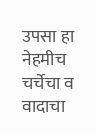उपसा हा नेहमीच चर्चेचा व वादाचा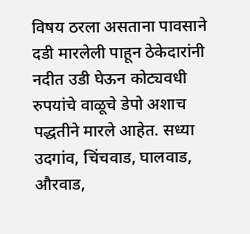विषय ठरला असताना पावसाने दडी मारलेली पाहून ठेकेदारांनी नदीत उडी घेऊन कोट्यवधी रुपयांचे वाळूचे डेपो अशाच पद्धतीने मारले आहेत. सध्या उदगांव, चिंचवाड, घालवाड, औरवाड,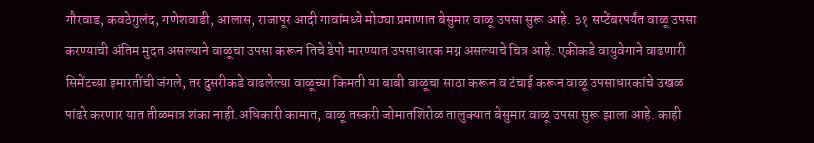गौरवाड, कवठेगुलंद, गणेशवाडी, आलास, राजापूर आदी गावांमध्ये मोठ्या प्रमाणात बेसुमार वाळू उपसा सुरू आहे. ३१ सप्टेंबरपर्यंत वाळू उपसा करण्याची अंतिम मुदत असल्याने वाळूचा उपसा करून तिचे डेपो मारण्यात उपसाधारक मग्न असल्याचे चित्र आहे. एकीकडे वायुवेगाने वाढणारी सिमेंटच्या इमारतींची जंगले, तर दुसरीकडे वाढलेल्या वाळूच्या किमती या बाबी वाळूचा साठा करून व टंचाई करून वाळू उपसाधारकांचे उखळ पांढरे करणार यात तीळमात्र शंका नाही.अधिकारी कामात, वाळू तस्करी जोमातशिरोळ तालुक्यात बेसुमार वाळू उपसा सुरू झाला आहे. काही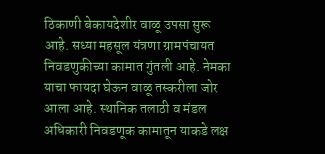ठिकाणी बेकायदेशीर वाळू उपसा सुरू आहे. सध्या महसूल यंत्रणा ग्रामपंचायत निवडणुकीच्या कामात गुंतली आहे. नेमका याचा फायदा घेऊन वाळू तस्करीला जोर आला आहे. स्थानिक तलाठी व मंडल अधिकारी निवडणूक कामातून याकडे लक्ष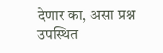देणार का, असा प्रश्न उपस्थित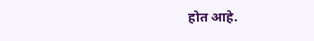होत आहे.